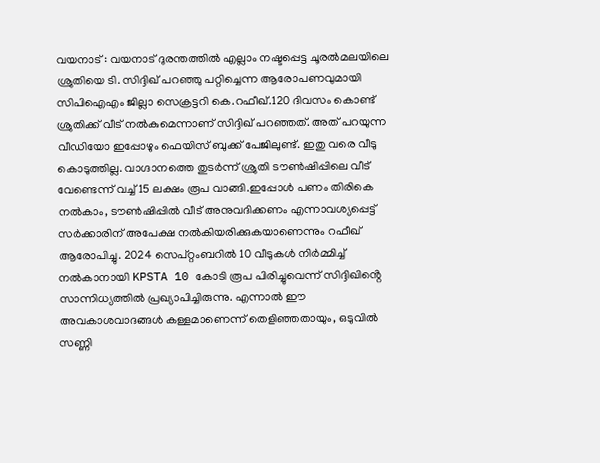വയനാട് : വയനാട് ദുരന്തത്തിൽ എല്ലാം നഷ്ടപ്പെട്ട ചൂരൽമലയിലെ ശ്രുതിയെ ടി. സിദ്ദിഖ് പറഞ്ഞു പറ്റിച്ചെന്ന ആരോപണവുമായി സിപിഐഎം ജില്ലാ സെക്രട്ടറി കെ.റഫീഖ്.120 ദിവസം കൊണ്ട് ശ്രുതിക്ക് വീട് നൽകുമെന്നാണ് സിദ്ദിഖ് പറഞ്ഞത്. അത് പറയുന്ന വീഡിയോ ഇപ്പോഴും ഫെയിസ് ബുക്ക് പേജിലുണ്ട്. ഇതു വരെ വീടു കൊടുത്തില്ല. വാഗ്ദാനത്തെ തുടർന്ന് ശ്രുതി ടൗൺഷിപ്പിലെ വീട് വേണ്ടെന്ന് വച്ച് 15 ലക്ഷം രൂപ വാങ്ങി.ഇപ്പോൾ പണം തിരികെ നൽകാം, ടൗൺഷിപ്പിൽ വീട് അനുവദിക്കണം എന്നാവശ്യപ്പെട്ട് സർക്കാരിന് അപേക്ഷ നൽകിയരിക്കുകയാണെന്നും റഫീഖ് ആരോപിച്ചു. 2024 സെപ്റ്റംബറിൽ 10 വീടുകൾ നിർമ്മിച്ച് നൽകാനായി KPSTA 10 കോടി രൂപ പിരിച്ചുവെന്ന് സിദ്ദിഖിൻ്റെ സാന്നിധ്യത്തിൽ പ്രഖ്യാപിച്ചിരുന്നു. എന്നാൽ ഈ അവകാശവാദങ്ങൾ കള്ളമാണെന്ന് തെളിഞ്ഞതായും, ഒടുവിൽ സണ്ണി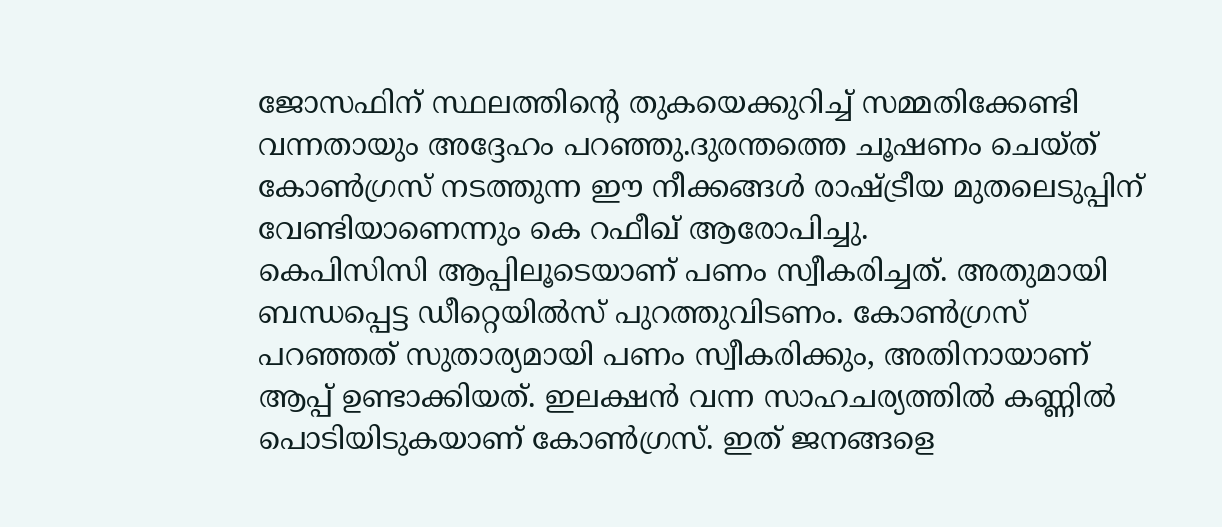ജോസഫിന് സ്ഥലത്തിൻ്റെ തുകയെക്കുറിച്ച് സമ്മതിക്കേണ്ടി വന്നതായും അദ്ദേഹം പറഞ്ഞു.ദുരന്തത്തെ ചൂഷണം ചെയ്ത് കോൺഗ്രസ് നടത്തുന്ന ഈ നീക്കങ്ങൾ രാഷ്ട്രീയ മുതലെടുപ്പിന് വേണ്ടിയാണെന്നും കെ റഫീഖ് ആരോപിച്ചു.
കെപിസിസി ആപ്പിലൂടെയാണ് പണം സ്വീകരിച്ചത്. അതുമായി ബന്ധപ്പെട്ട ഡീറ്റെയിൽസ് പുറത്തുവിടണം. കോൺഗ്രസ് പറഞ്ഞത് സുതാര്യമായി പണം സ്വീകരിക്കും, അതിനായാണ് ആപ്പ് ഉണ്ടാക്കിയത്. ഇലക്ഷൻ വന്ന സാഹചര്യത്തിൽ കണ്ണിൽ പൊടിയിടുകയാണ് കോൺഗ്രസ്. ഇത് ജനങ്ങളെ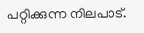പറ്റിക്കുന്ന നിലപാട്.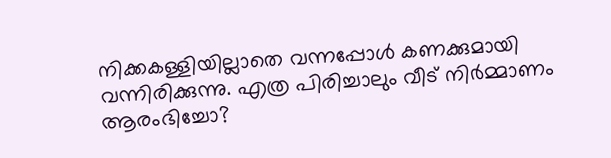നിക്കകള്ളിയില്ലാതെ വന്നപ്പോൾ കണക്കുമായി വന്നിരിക്കുന്നു. എത്ര പിരിച്ചാലും വീട് നിർമ്മാണം ആരംഭിച്ചോ?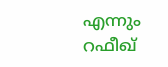എന്നും റഫീഖ്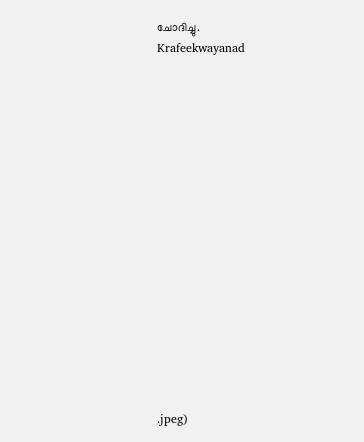ചോദിച്ചു.
Krafeekwayanad
















.jpeg)